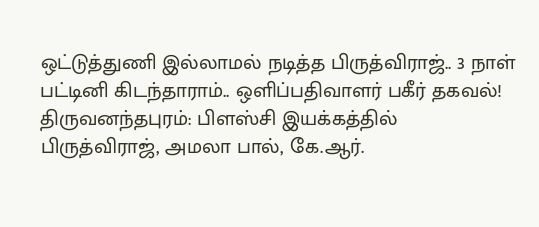ஒட்டுத்துணி இல்லாமல் நடித்த பிருத்விராஜ்.. 3 நாள் பட்டினி கிடந்தாராம்.. ஒளிப்பதிவாளர் பகீர் தகவல்!
திருவனந்தபுரம்: பிளஸ்சி இயக்கத்தில் பிருத்விராஜ், அமலா பால், கே.ஆர்.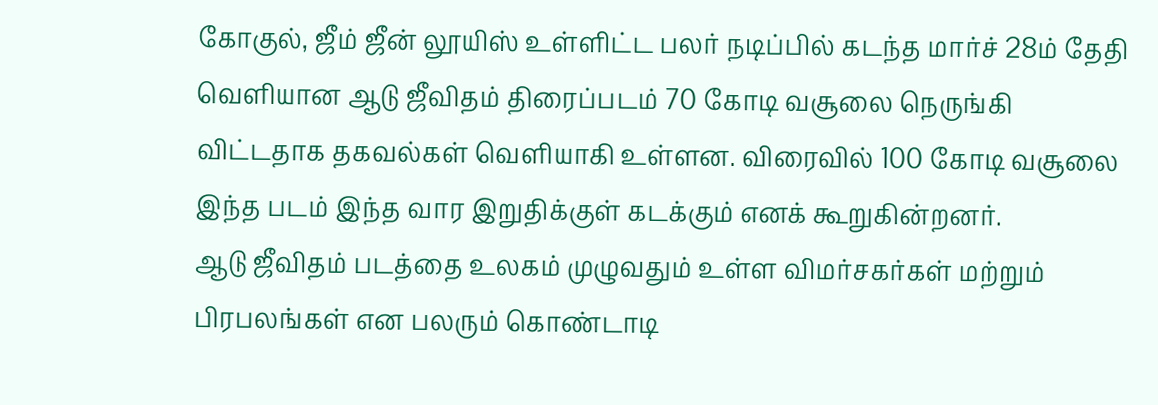கோகுல், ஜீம் ஜீன் லூயிஸ் உள்ளிட்ட பலர் நடிப்பில் கடந்த மார்ச் 28ம் தேதி வெளியான ஆடு ஜீவிதம் திரைப்படம் 70 கோடி வசூலை நெருங்கி விட்டதாக தகவல்கள் வெளியாகி உள்ளன. விரைவில் 100 கோடி வசூலை இந்த படம் இந்த வார இறுதிக்குள் கடக்கும் எனக் கூறுகின்றனர்.
ஆடு ஜீவிதம் படத்தை உலகம் முழுவதும் உள்ள விமர்சகர்கள் மற்றும் பிரபலங்கள் என பலரும் கொண்டாடி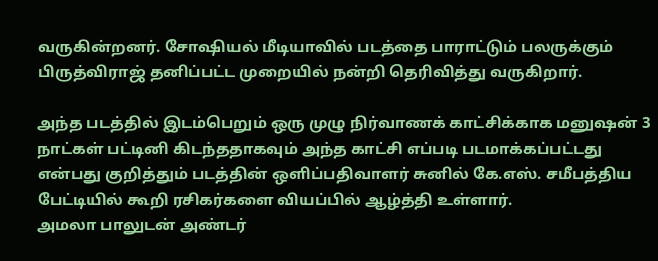வருகின்றனர். சோஷியல் மீடியாவில் படத்தை பாராட்டும் பலருக்கும் பிருத்விராஜ் தனிப்பட்ட முறையில் நன்றி தெரிவித்து வருகிறார்.

அந்த படத்தில் இடம்பெறும் ஒரு முழு நிர்வாணக் காட்சிக்காக மனுஷன் 3 நாட்கள் பட்டினி கிடந்ததாகவும் அந்த காட்சி எப்படி படமாக்கப்பட்டது என்பது குறித்தும் படத்தின் ஒளிப்பதிவாளர் சுனில் கே.எஸ். சமீபத்திய பேட்டியில் கூறி ரசிகர்களை வியப்பில் ஆழ்த்தி உள்ளார்.
அமலா பாலுடன் அண்டர்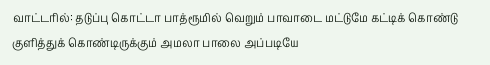வாட்டரில்: தடுப்பு கொட்டா பாத்ரூமில் வெறும் பாவாடை மட்டுமே கட்டிக் கொண்டு குளித்துக் கொண்டிருக்கும் அமலா பாலை அப்படியே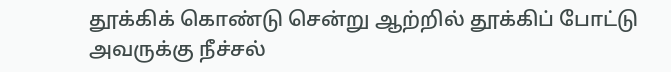தூக்கிக் கொண்டு சென்று ஆற்றில் தூக்கிப் போட்டு அவருக்கு நீச்சல்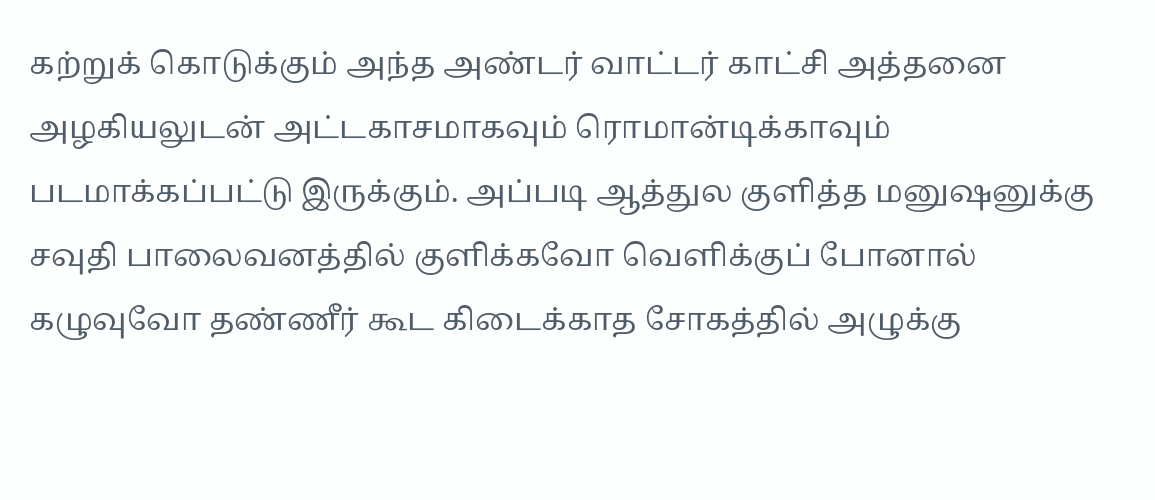கற்றுக் கொடுக்கும் அந்த அண்டர் வாட்டர் காட்சி அத்தனை அழகியலுடன் அட்டகாசமாகவும் ரொமான்டிக்காவும் படமாக்கப்பட்டு இருக்கும். அப்படி ஆத்துல குளித்த மனுஷனுக்கு சவுதி பாலைவனத்தில் குளிக்கவோ வெளிக்குப் போனால் கழுவுவோ தண்ணீர் கூட கிடைக்காத சோகத்தில் அழுக்கு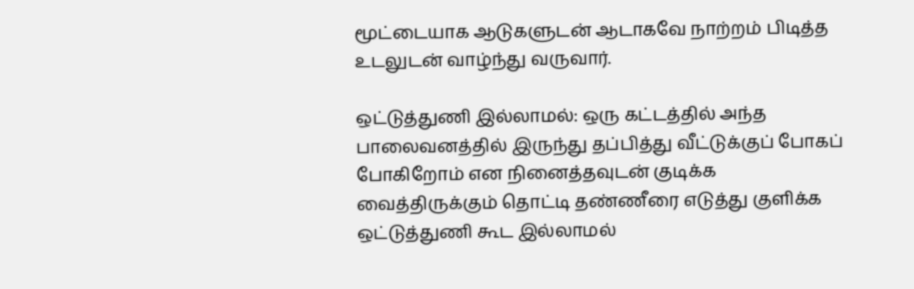மூட்டையாக ஆடுகளுடன் ஆடாகவே நாற்றம் பிடித்த உடலுடன் வாழ்ந்து வருவார்.

ஒட்டுத்துணி இல்லாமல்: ஒரு கட்டத்தில் அந்த பாலைவனத்தில் இருந்து தப்பித்து வீட்டுக்குப் போகப் போகிறோம் என நினைத்தவுடன் குடிக்க வைத்திருக்கும் தொட்டி தண்ணீரை எடுத்து குளிக்க ஒட்டுத்துணி கூட இல்லாமல்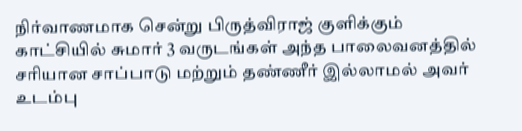நிர்வாணமாக சென்று பிருத்விராஜ் குளிக்கும் காட்சியில் சுமார் 3 வருடங்கள் அந்த பாலைவனத்தில் சரியான சாப்பாடு மற்றும் தண்ணீர் இல்லாமல் அவர் உடம்பு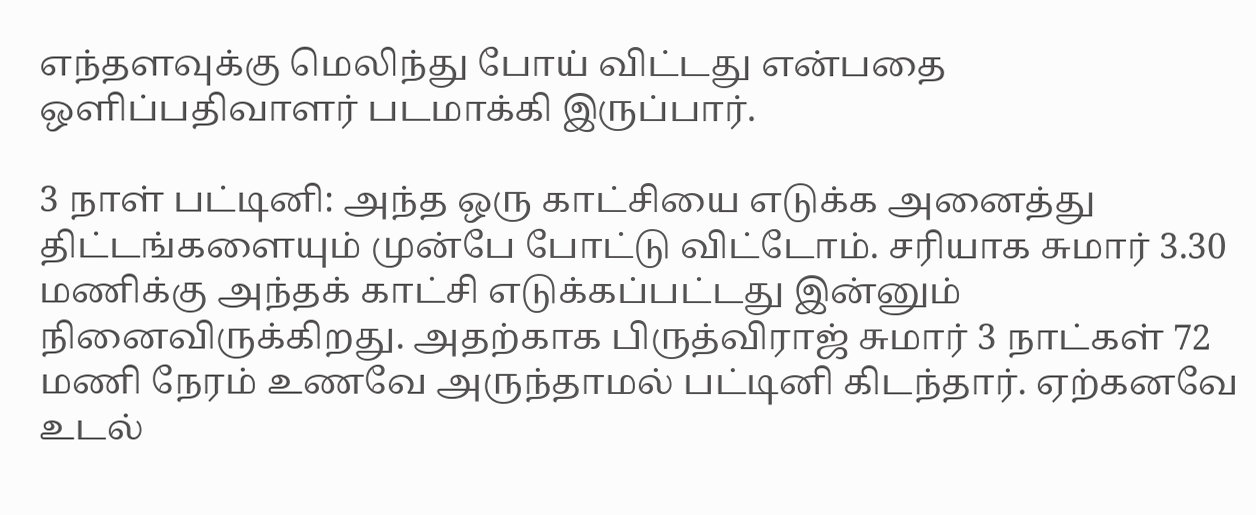எந்தளவுக்கு மெலிந்து போய் விட்டது என்பதை ஒளிப்பதிவாளர் படமாக்கி இருப்பார்.

3 நாள் பட்டினி: அந்த ஒரு காட்சியை எடுக்க அனைத்து திட்டங்களையும் முன்பே போட்டு விட்டோம். சரியாக சுமார் 3.30 மணிக்கு அந்தக் காட்சி எடுக்கப்பட்டது இன்னும் நினைவிருக்கிறது. அதற்காக பிருத்விராஜ் சுமார் 3 நாட்கள் 72 மணி நேரம் உணவே அருந்தாமல் பட்டினி கிடந்தார். ஏற்கனவே உடல்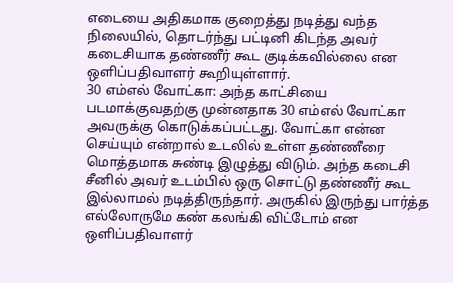எடையை அதிகமாக குறைத்து நடித்து வந்த நிலையில், தொடர்ந்து பட்டினி கிடந்த அவர் கடைசியாக தண்ணீர் கூட குடிக்கவில்லை என ஒளிப்பதிவாளர் கூறியுள்ளார்.
30 எம்எல் வோட்கா: அந்த காட்சியை படமாக்குவதற்கு முன்னதாக 30 எம்எல் வோட்கா அவருக்கு கொடுக்கப்பட்டது. வோட்கா என்ன செய்யும் என்றால் உடலில் உள்ள தண்ணீரை மொத்தமாக சுண்டி இழுத்து விடும். அந்த கடைசி சீனில் அவர் உடம்பில் ஒரு சொட்டு தண்ணீர் கூட இல்லாமல் நடித்திருந்தார். அருகில் இருந்து பார்த்த எல்லோருமே கண் கலங்கி விட்டோம் என ஒளிப்பதிவாளர்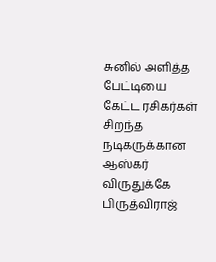சுனில் அளித்த பேட்டியை கேட்ட ரசிகர்கள் சிறந்த நடிகருக்கான ஆஸ்கர் விருதுக்கே பிருத்விராஜ்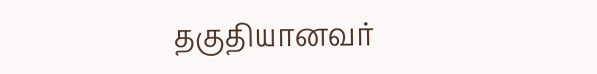தகுதியானவர்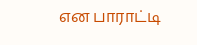என பாராட்டி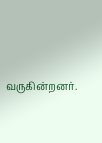வருகின்றனர்.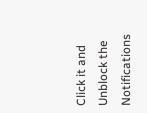Click it and Unblock the Notifications